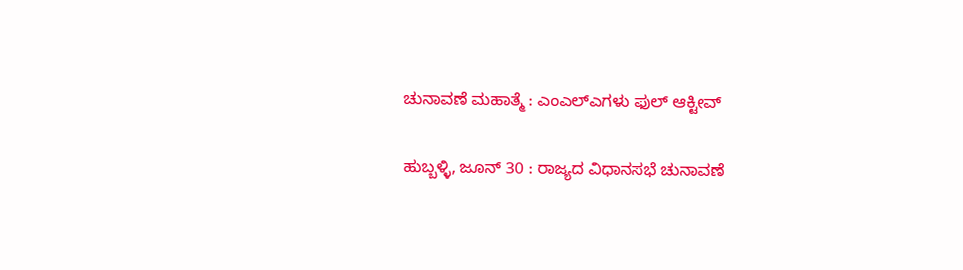ಚುನಾವಣೆ ಮಹಾತ್ಮೆ : ಎಂಎಲ್ಎಗಳು ಫುಲ್ ಆಕ್ಟೀವ್

ಹುಬ್ಬಳ್ಳಿ, ಜೂನ್ 30 : ರಾಜ್ಯದ ವಿಧಾನಸಭೆ ಚುನಾವಣೆ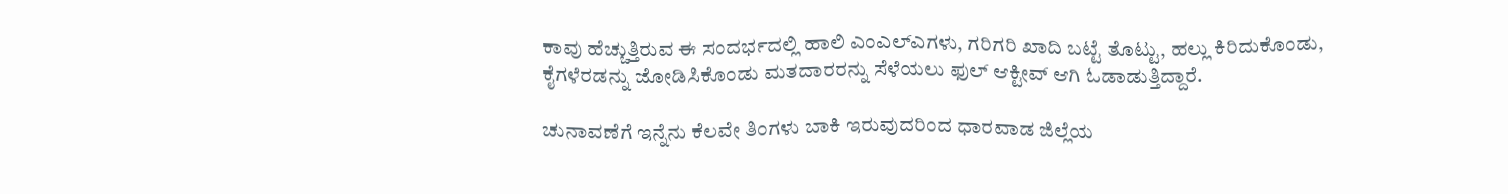ಕಾವು ಹೆಚ್ಚುತ್ತಿರುವ ಈ ಸಂದರ್ಭದಲ್ಲಿ ಹಾಲಿ ಎಂಎಲ್‌ಎಗಳು, ಗರಿಗರಿ ಖಾದಿ ಬಟ್ಟೆ ತೊಟ್ಟು, ಹಲ್ಲು ಕಿರಿದುಕೊಂಡು, ಕೈಗಳೆರಡನ್ನು ಜೋಡಿಸಿಕೊಂಡು ಮತದಾರರನ್ನು ಸೆಳೆಯಲು ಫುಲ್ ಆಕ್ಟೀವ್ ಆಗಿ ಓಡಾಡುತ್ತಿದ್ದಾರೆ.

ಚುನಾವಣೆಗೆ ಇನ್ನೆನು ಕೆಲವೇ ತಿಂಗಳು ಬಾಕಿ ಇರುವುದರಿಂದ ಧಾರವಾಡ ಜಿಲ್ಲೆಯ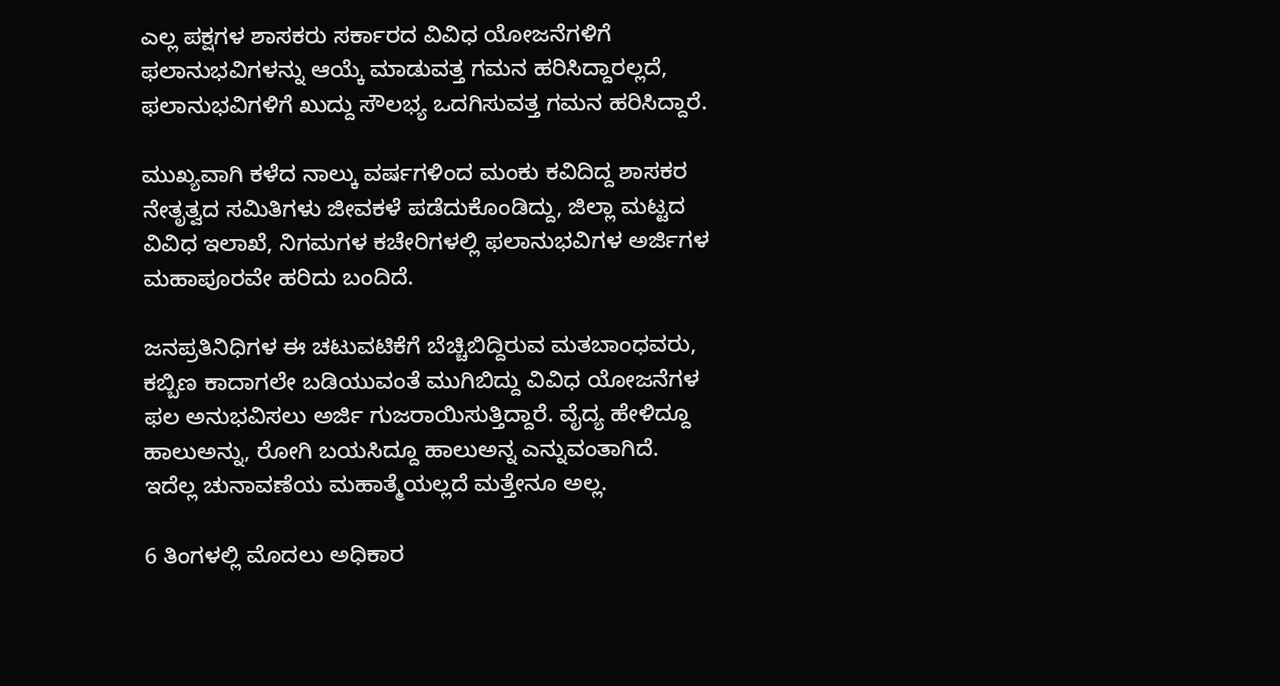ಎಲ್ಲ ಪಕ್ಷಗಳ ಶಾಸಕರು ಸರ್ಕಾರದ ವಿವಿಧ ಯೋಜನೆಗಳಿಗೆ ಫಲಾನುಭವಿಗಳನ್ನು ಆಯ್ಕೆ ಮಾಡುವತ್ತ ಗಮನ ಹರಿಸಿದ್ದಾರಲ್ಲದೆ, ಫಲಾನುಭವಿಗಳಿಗೆ ಖುದ್ದು ಸೌಲಭ್ಯ ಒದಗಿಸುವತ್ತ ಗಮನ ಹರಿಸಿದ್ದಾರೆ.

ಮುಖ್ಯವಾಗಿ ಕಳೆದ ನಾಲ್ಕು ವರ್ಷಗಳಿಂದ ಮಂಕು ಕವಿದಿದ್ದ ಶಾಸಕರ ನೇತೃತ್ವದ ಸಮಿತಿಗಳು ಜೀವಕಳೆ ಪಡೆದುಕೊಂಡಿದ್ದು, ಜಿಲ್ಲಾ ಮಟ್ಟದ ವಿವಿಧ ಇಲಾಖೆ, ನಿಗಮಗಳ ಕಚೇರಿಗಳಲ್ಲಿ ಫಲಾನುಭವಿಗಳ ಅರ್ಜಿಗಳ ಮಹಾಪೂರವೇ ಹರಿದು ಬಂದಿದೆ.

ಜನಪ್ರತಿನಿಧಿಗಳ ಈ ಚಟುವಟಿಕೆಗೆ ಬೆಚ್ಚಿಬಿದ್ದಿರುವ ಮತಬಾಂಧವರು, ಕಬ್ಬಿಣ ಕಾದಾಗಲೇ ಬಡಿಯುವಂತೆ ಮುಗಿಬಿದ್ದು ವಿವಿಧ ಯೋಜನೆಗಳ ಫಲ ಅನುಭವಿಸಲು ಅರ್ಜಿ ಗುಜರಾಯಿಸುತ್ತಿದ್ದಾರೆ. ವೈದ್ಯ ಹೇಳಿದ್ದೂ ಹಾಲುಅನ್ನು, ರೋಗಿ ಬಯಸಿದ್ದೂ ಹಾಲುಅನ್ನ ಎನ್ನುವಂತಾಗಿದೆ. ಇದೆಲ್ಲ ಚುನಾವಣೆಯ ಮಹಾತ್ಮೆಯಲ್ಲದೆ ಮತ್ತೇನೂ ಅಲ್ಲ.

6 ತಿಂಗಳಲ್ಲಿ ಮೊದಲು ಅಧಿಕಾರ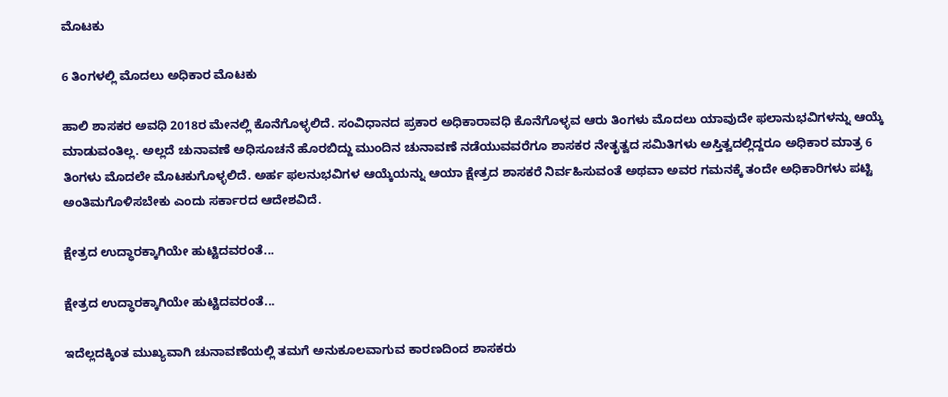ಮೊಟಕು

6 ತಿಂಗಳಲ್ಲಿ ಮೊದಲು ಅಧಿಕಾರ ಮೊಟಕು

ಹಾಲಿ ಶಾಸಕರ ಅವಧಿ 2018ರ ಮೇನಲ್ಲಿ ಕೊನೆಗೊಳ್ಳಲಿದೆ. ಸಂವಿಧಾನದ ಪ್ರಕಾರ ಅಧಿಕಾರಾವಧಿ ಕೊನೆಗೊಳ್ಳವ ಆರು ತಿಂಗಳು ಮೊದಲು ಯಾವುದೇ ಫಲಾನುಭವಿಗಳನ್ನು ಆಯ್ಕೆ ಮಾಡುವಂತಿಲ್ಲ. ಅಲ್ಲದೆ ಚುನಾವಣೆ ಅಧಿಸೂಚನೆ ಹೊರಬಿದ್ದು ಮುಂದಿನ ಚುನಾವಣೆ ನಡೆಯುವವರೆಗೂ ಶಾಸಕರ ನೇತೃತ್ವದ ಸಮಿತಿಗಳು ಅಸ್ತಿತ್ವದಲ್ಲಿದ್ದರೂ ಅಧಿಕಾರ ಮಾತ್ರ 6 ತಿಂಗಳು ಮೊದಲೇ ಮೊಟಕುಗೊಳ್ಳಲಿದೆ. ಅರ್ಹ ಫಲನುಭವಿಗಳ ಆಯ್ಕೆಯನ್ನು ಆಯಾ ಕ್ಷೇತ್ರದ ಶಾಸಕರೆ ನಿರ್ವಹಿಸುವಂತೆ ಅಥವಾ ಅವರ ಗಮನಕ್ಕೆ ತಂದೇ ಅಧಿಕಾರಿಗಳು ಪಟ್ಟಿ ಅಂತಿಮಗೊಳಿಸಬೇಕು ಎಂದು ಸರ್ಕಾರದ ಆದೇಶವಿದೆ.

ಕ್ಷೇತ್ರದ ಉದ್ಧಾರಕ್ಕಾಗಿಯೇ ಹುಟ್ಟಿದವರಂತೆ...

ಕ್ಷೇತ್ರದ ಉದ್ಧಾರಕ್ಕಾಗಿಯೇ ಹುಟ್ಟಿದವರಂತೆ...

ಇದೆಲ್ಲದಕ್ಕಿಂತ ಮುಖ್ಯವಾಗಿ ಚುನಾವಣೆಯಲ್ಲಿ ತಮಗೆ ಅನುಕೂಲವಾಗುವ ಕಾರಣದಿಂದ ಶಾಸಕರು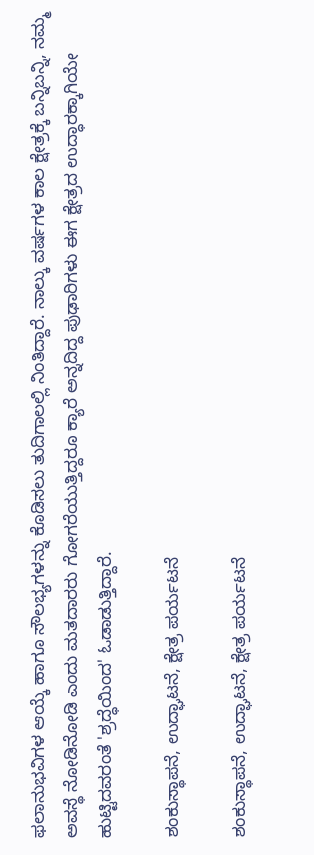ಫಲಾನುಭವಿಗಳ ಆಯ್ಕೆ ಹಾಗೂ ಸೌಲಭ್ಯಗಳನ್ನು ಕೊಡಿಸಲು ತುದಿಗಾಲಲ್ಲಿ ನಿಂತಿದ್ದಾರೆ. ನಾಲ್ಕು ವರ್ಷಗಳ ಕಾಲ ಕ್ಷೇತ್ರಕ್ಕೆ ಬನ್ನಿಬನ್ನಿ, ನಮ್ಮ ಅವಸ್ಥೆ ನೋಡಿನೋಡಿ ಎಂದು ಮತದಾರರು ಗೋಗರೆಯುತ್ತಿದ್ದರೂ ಕ್ಯಾರೆ ಅನ್ನದಿದ್ದ ಪುಢಾರಿಗಳು ಈಗ ಕ್ಷೇತ್ರದ ಉದ್ಧಾರಕ್ಕಾಗಿಯೇ ಹುಟ್ಟಿದವರಂತೆ 'ಶ್ರದ್ಧೆಯಿಂದ' ಓಡಾಡುತ್ತಿದ್ದಾರೆ.

ಶಂಕುಸ್ಥಾಪನೆ, ಉದ್ಘಾಟನೆ, ಕ್ಷೇತ್ರ ಪರ್ಯಟನೆ

ಶಂಕುಸ್ಥಾಪನೆ, ಉದ್ಘಾಟನೆ, ಕ್ಷೇತ್ರ ಪರ್ಯಟನೆ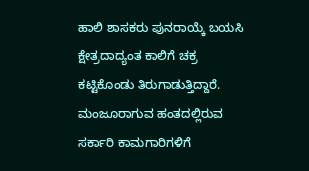ಹಾಲಿ ಶಾಸಕರು ಪುನರಾಯ್ಕೆ ಬಯಸಿ ಕ್ಷೇತ್ರದಾದ್ಯಂತ ಕಾಲಿಗೆ ಚಕ್ರ ಕಟ್ಟಿಕೊಂಡು ತಿರುಗಾಡುತ್ತಿದ್ದಾರೆ. ಮಂಜೂರಾಗುವ ಹಂತದಲ್ಲಿರುವ ಸರ್ಕಾರಿ ಕಾಮಗಾರಿಗಳಿಗೆ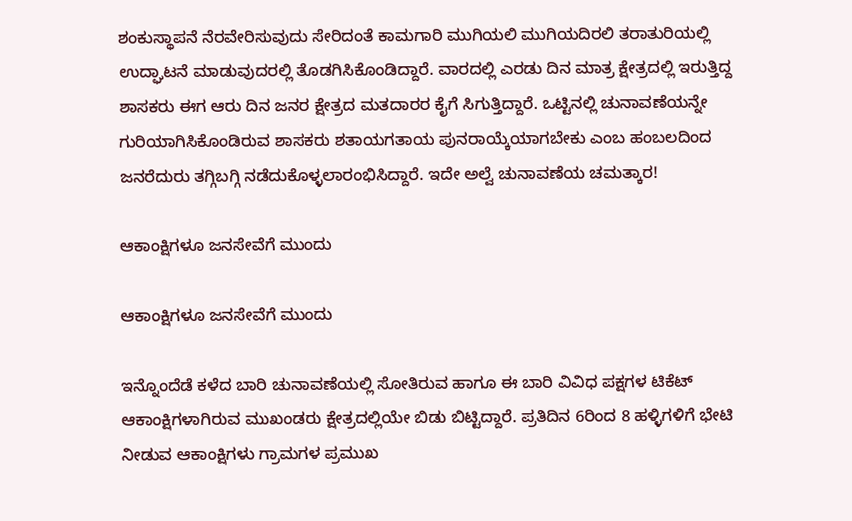ಶಂಕುಸ್ಥಾಪನೆ ನೆರವೇರಿಸುವುದು ಸೇರಿದಂತೆ ಕಾಮಗಾರಿ ಮುಗಿಯಲಿ ಮುಗಿಯದಿರಲಿ ತರಾತುರಿಯಲ್ಲಿ ಉದ್ಘಾಟನೆ ಮಾಡುವುದರಲ್ಲಿ ತೊಡಗಿಸಿಕೊಂಡಿದ್ದಾರೆ. ವಾರದಲ್ಲಿ ಎರಡು ದಿನ ಮಾತ್ರ ಕ್ಷೇತ್ರದಲ್ಲಿ ಇರುತ್ತಿದ್ದ ಶಾಸಕರು ಈಗ ಆರು ದಿನ ಜನರ ಕ್ಷೇತ್ರದ ಮತದಾರರ ಕೈಗೆ ಸಿಗುತ್ತಿದ್ದಾರೆ. ಒಟ್ಟಿನಲ್ಲಿ ಚುನಾವಣೆಯನ್ನೇ ಗುರಿಯಾಗಿಸಿಕೊಂಡಿರುವ ಶಾಸಕರು ಶತಾಯಗತಾಯ ಪುನರಾಯ್ಕೆಯಾಗಬೇಕು ಎಂಬ ಹಂಬಲದಿಂದ ಜನರೆದುರು ತಗ್ಗಿಬಗ್ಗಿ ನಡೆದುಕೊಳ್ಳಲಾರಂಭಿಸಿದ್ದಾರೆ. ಇದೇ ಅಲ್ವೆ ಚುನಾವಣೆಯ ಚಮತ್ಕಾರ!

ಆಕಾಂಕ್ಷಿಗಳೂ ಜನಸೇವೆಗೆ ಮುಂದು

ಆಕಾಂಕ್ಷಿಗಳೂ ಜನಸೇವೆಗೆ ಮುಂದು

ಇನ್ನೊಂದೆಡೆ ಕಳೆದ ಬಾರಿ ಚುನಾವಣೆಯಲ್ಲಿ ಸೋತಿರುವ ಹಾಗೂ ಈ ಬಾರಿ ವಿವಿಧ ಪಕ್ಷಗಳ ಟಿಕೆಟ್ ಆಕಾಂಕ್ಷಿಗಳಾಗಿರುವ ಮುಖಂಡರು ಕ್ಷೇತ್ರದಲ್ಲಿಯೇ ಬಿಡು ಬಿಟ್ಟಿದ್ದಾರೆ. ಪ್ರತಿದಿನ 6ರಿಂದ 8 ಹಳ್ಳಿಗಳಿಗೆ ಭೇಟಿ ನೀಡುವ ಆಕಾಂಕ್ಷಿಗಳು ಗ್ರಾಮಗಳ ಪ್ರಮುಖ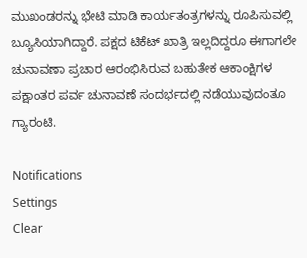ಮುಖಂಡರನ್ನು ಭೇಟಿ ಮಾಡಿ ಕಾರ್ಯತಂತ್ರಗಳನ್ನು ರೂಪಿಸುವಲ್ಲಿ ಬ್ಯೂಸಿಯಾಗಿದ್ದಾರೆ. ಪಕ್ಷದ ಟಿಕೆಟ್ ಖಾತ್ರಿ ಇಲ್ಲದಿದ್ದರೂ ಈಗಾಗಲೇ ಚುನಾವಣಾ ಪ್ರಚಾರ ಆರಂಭಿಸಿರುವ ಬಹುತೇಕ ಆಕಾಂಕ್ಷಿಗಳ ಪಕ್ಷಾಂತರ ಪರ್ವ ಚುನಾವಣೆ ಸಂದರ್ಭದಲ್ಲಿ ನಡೆಯುವುದಂತೂ ಗ್ಯಾರಂಟಿ.

Notifications
Settings
Clear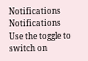Notifications
Notifications
Use the toggle to switch on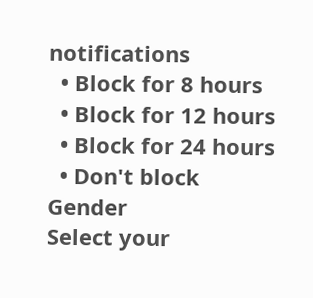notifications
  • Block for 8 hours
  • Block for 12 hours
  • Block for 24 hours
  • Don't block
Gender
Select your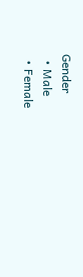Gender
  • Male
  • Female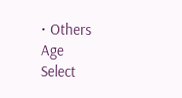• Others
Age
Select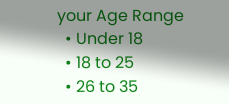your Age Range
  • Under 18
  • 18 to 25
  • 26 to 35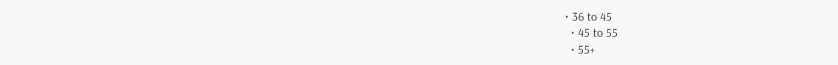• 36 to 45
  • 45 to 55
  • 55+